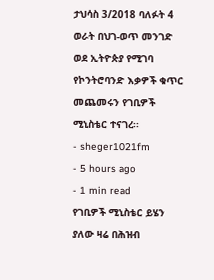ታህሳስ 3/2018 ባለፉት 4 ወራት በህገ-ወጥ መንገድ ወደ ኢትዮጵያ የሚገባ የኮንትሮባንድ እቃዎች ቁጥር መጨመሩን የገቢዎች ሚኒስቴር ተናገረ፡፡
- sheger1021fm
- 5 hours ago
- 1 min read
የገቢዎች ሚኒስቴር ይሄን ያለው ዛሬ በሕዝብ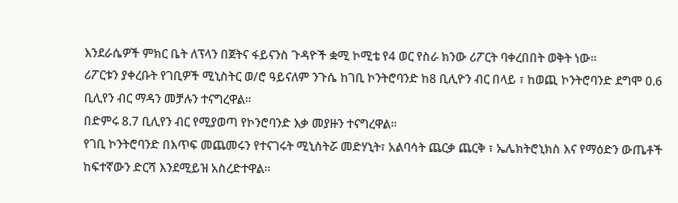እንደራሴዎች ምክር ቤት ለፕላን በጀትና ፋይናንስ ጉዳዮች ቋሚ ኮሚቴ የ4 ወር የስራ ክንው ሪፖርት ባቀረበበት ወቅት ነው፡፡
ሪፖርቱን ያቀረቡት የገቢዎች ሚኒስትር ወ/ሮ ዓይናለም ንጉሴ ከገቢ ኮንትሮባንድ ከ8 ቢሊዮን ብር በላይ ፣ ከወጪ ኮንትሮባንድ ደግሞ 0.6 ቢሊየን ብር ማዳን መቻሉን ተናግረዋል፡፡
በድምሩ 8.7 ቢሊየን ብር የሚያወጣ የኮንሮባንድ እቃ መያዙን ተናግረዋል፡፡
የገቢ ኮንትሮባንድ በእጥፍ መጨመሩን የተናገሩት ሚኒስትሯ መድሃኒት፣ አልባሳት ጨርቃ ጨርቅ ፣ ኤሌክትሮኒክስ እና የማዕድን ውጤቶች ከፍተኛውን ድርሻ እንደሚይዝ አስረድተዋል፡፡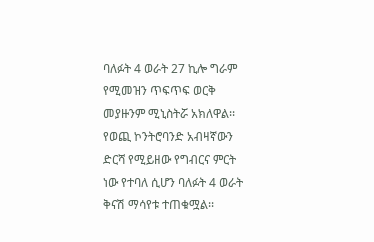ባለፉት 4 ወራት 27 ኪሎ ግራም የሚመዝን ጥፍጥፍ ወርቅ መያዙንም ሚኒስትሯ አክለዋል፡፡
የወጪ ኮንትሮባንድ አብዛኛውን ድርሻ የሚይዘው የግብርና ምርት ነው የተባለ ሲሆን ባለፉት 4 ወራት ቅናሽ ማሳየቱ ተጠቁሟል፡፡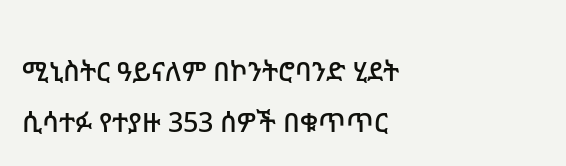ሚኒስትር ዓይናለም በኮንትሮባንድ ሂደት ሲሳተፉ የተያዙ 353 ሰዎች በቁጥጥር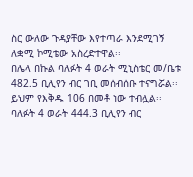ስር ውለው ጉዳያቸው እየተጣራ እንደሚገኝ ለቋሚ ኮሚቴው አስረድተዋል፡፡
በሌላ በኩል ባለፉት 4 ወራት ሚኒስቴር መ/ቤቱ 482.5 ቢሊየን ብር ገቢ መሰብሰቡ ተናግሯል፡፡
ይህም የእቅዱ 106 በመቶ ነው ተብሏል፡፡
ባለፉት 4 ወራት 444.3 ቢሊየን ብር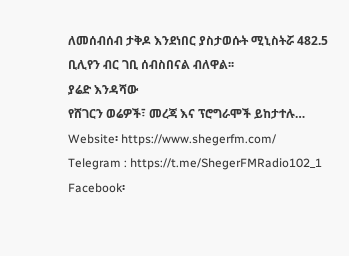ለመሰብሰብ ታቅዶ እንደነበር ያስታወሱት ሚኒስትሯ 482.5 ቢሊየን ብር ገቢ ሰብስበናል ብለዋል፡፡
ያሬድ እንዳሻው
የሸገርን ወሬዎች፣ መረጃ እና ፕሮግራሞች ይከታተሉ…
Website፡ https://www.shegerfm.com/
Telegram : https://t.me/ShegerFMRadio102_1
Facebook፡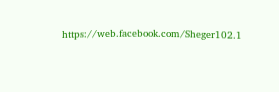https://web.facebook.com/Sheger102.1